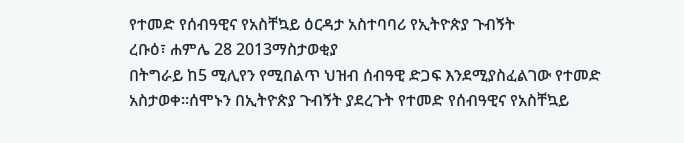የተመድ የሰብዓዊና የአስቸኳይ ዕርዳታ አስተባባሪ የኢትዮጵያ ጉብኝት
ረቡዕ፣ ሐምሌ 28 2013ማስታወቂያ
በትግራይ ከ5 ሚሊየን የሚበልጥ ህዝብ ሰብዓዊ ድጋፍ እንደሚያስፈልገው የተመድ አስታወቀ።ሰሞኑን በኢትዮጵያ ጉብኝት ያደረጉት የተመድ የሰብዓዊና የአስቸኳይ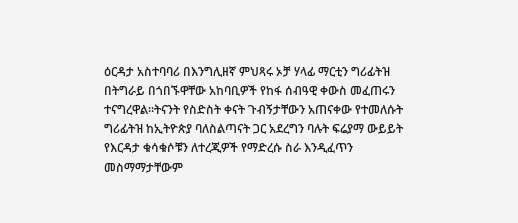ዕርዳታ አስተባባሪ በእንግሊዘኛ ምህጻሩ ኦቻ ሃላፊ ማርቲን ግሪፊትዝ በትግራይ በጎበኙዋቸው አከባቢዎች የከፋ ሰብዓዊ ቀውስ መፈጠሩን ተናግረዋል።ትናንት የስድስት ቀናት ጉብኝታቸውን አጠናቀው የተመለሱት ግሪፊትዝ ከኢትዮጵያ ባለስልጣናት ጋር አደረግን ባሉት ፍሬያማ ውይይት የእርዳታ ቁሳቁሶቹን ለተረጂዎች የማድረሱ ስራ እንዲፈጥን መስማማታቸውም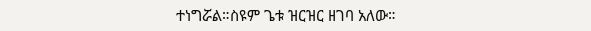ተነግሯል።ስዩም ጌቱ ዝርዝር ዘገባ አለው።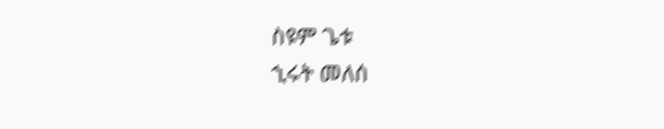ስዩም ጌቱ
ኂሩት መለሰ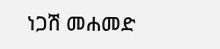ነጋሽ መሐመድ